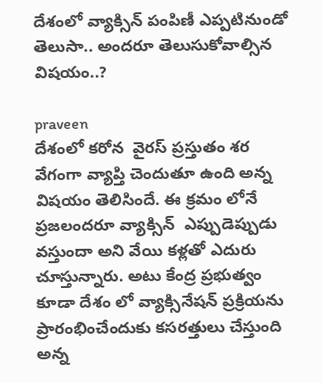దేశంలో వ్యాక్సిన్ పంపిణీ ఎప్పటినుండో తెలుసా.. అందరూ తెలుసుకోవాల్సిన విషయం..?

praveen
దేశంలో కరోన  వైరస్ ప్రస్తుతం శర వేగంగా వ్యాప్తి చెందుతూ ఉంది అన్న విషయం తెలిసిందే. ఈ క్రమం లోనే ప్రజలందరూ వ్యాక్సిన్  ఎప్పుడెప్పుడు వస్తుందా అని వేయి కళ్లతో ఎదురు చూస్తున్నారు. అటు కేంద్ర ప్రభుత్వం కూడా దేశం లో వ్యాక్సినేషన్ ప్రక్రియను ప్రారంభించేందుకు కసరత్తులు చేస్తుంది అన్న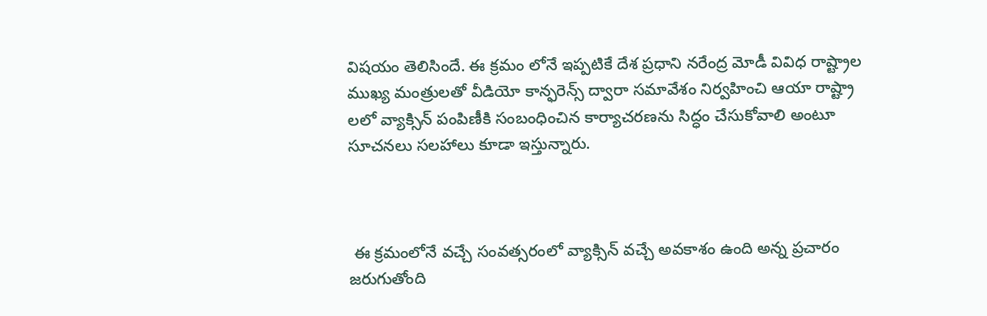విషయం తెలిసిందే. ఈ క్రమం లోనే ఇప్పటికే దేశ ప్రధాని నరేంద్ర మోడీ వివిధ రాష్ట్రాల ముఖ్య మంత్రులతో వీడియో కాన్ఫరెన్స్ ద్వారా సమావేశం నిర్వహించి ఆయా రాష్ట్రా లలో వ్యాక్సిన్ పంపిణీకి సంబంధించిన కార్యాచరణను సిద్ధం చేసుకోవాలి అంటూ సూచనలు సలహాలు కూడా ఇస్తున్నారు.



 ఈ క్రమంలోనే వచ్చే సంవత్సరంలో వ్యాక్సిన్ వచ్చే అవకాశం ఉంది అన్న ప్రచారం జరుగుతోంది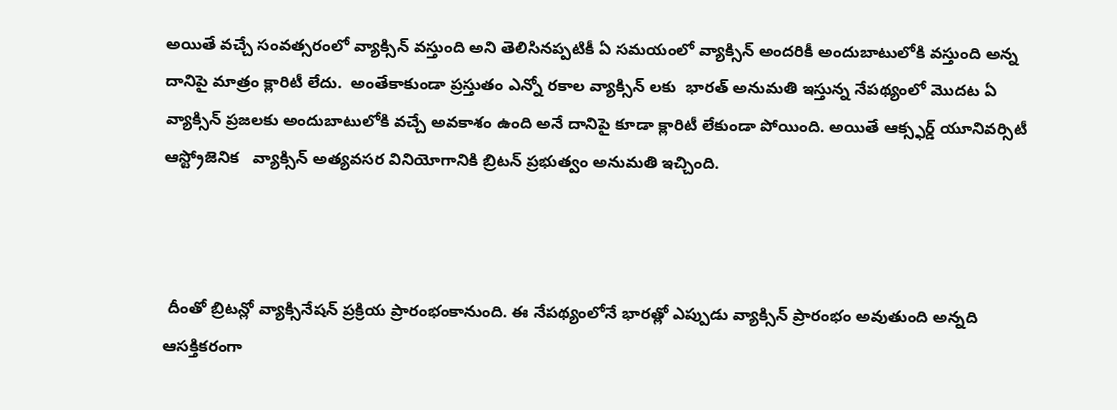అయితే వచ్చే సంవత్సరంలో వ్యాక్సిన్ వస్తుంది అని తెలిసినప్పటికీ ఏ సమయంలో వ్యాక్సిన్ అందరికీ అందుబాటులోకి వస్తుంది అన్న దానిపై మాత్రం క్లారిటీ లేదు.  అంతేకాకుండా ప్రస్తుతం ఎన్నో రకాల వ్యాక్సిన్ లకు  భారత్ అనుమతి ఇస్తున్న నేపథ్యంలో మొదట ఏ వ్యాక్సిన్ ప్రజలకు అందుబాటులోకి వచ్చే అవకాశం ఉంది అనే దానిపై కూడా క్లారిటీ లేకుండా పోయింది. అయితే ఆక్స్ఫర్డ్ యూనివర్సిటీ ఆస్ట్రోజెనిక   వ్యాక్సిన్ అత్యవసర వినియోగానికి బ్రిటన్ ప్రభుత్వం అనుమతి ఇచ్చింది.



 దీంతో బ్రిటన్లో వ్యాక్సినేషన్ ప్రక్రియ ప్రారంభంకానుంది. ఈ నేపథ్యంలోనే భారత్లో ఎప్పుడు వ్యాక్సిన్ ప్రారంభం అవుతుంది అన్నది ఆసక్తికరంగా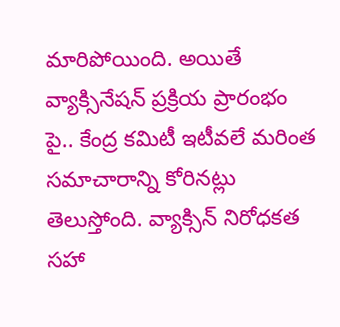మారిపోయింది. అయితే వ్యాక్సినేషన్ ప్రక్రియ ప్రారంభం పై.. కేంద్ర కమిటీ ఇటీవలే మరింత సమాచారాన్ని కోరినట్లు తెలుస్తోంది. వ్యాక్సిన్ నిరోధకత సహా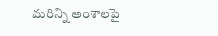మరిన్ని అంశాలపై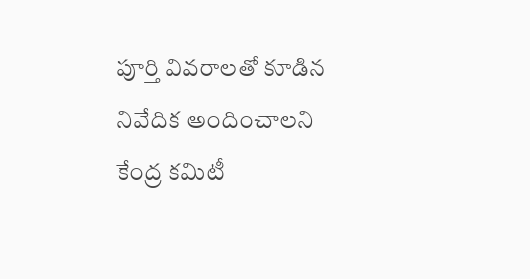పూర్తి వివరాలతో కూడిన నివేదిక అందించాలని కేంద్ర కమిటీ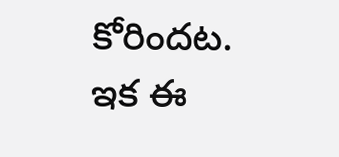కోరిందట. ఇక ఈ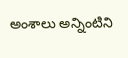అంశాలు అన్నింటిని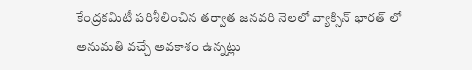కేంద్రకమిటీ పరిశీలించిన తర్వాత జనవరి నెలలో వ్యాక్సిన్ భారత్ లో అనుమతి వచ్చే అవకాశం ఉన్నట్లు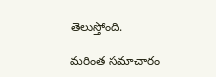తెలుస్తోంది.

మరింత సమాచారం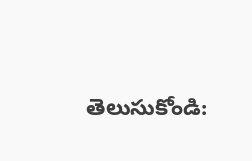తెలుసుకోండి: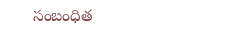సంబంధిత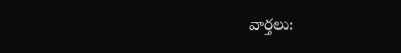వార్తలు: